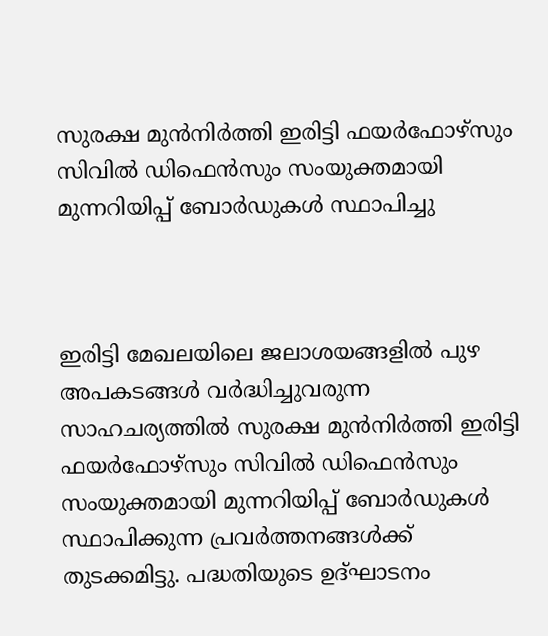സുരക്ഷ മുൻനിർത്തി ഇരിട്ടി ഫയർഫോഴ്സും സിവിൽ ഡിഫെൻസും സംയുക്തമായി മുന്നറിയിപ്പ് ബോർഡുകൾ സ്ഥാപിച്ചു



ഇരിട്ടി മേഖലയിലെ ജലാശയങ്ങളിൽ പുഴ അപകടങ്ങൾ വർദ്ധിച്ചുവരുന്ന സാഹചര്യത്തിൽ സുരക്ഷ മുൻനിർത്തി ഇരിട്ടി ഫയർഫോഴ്സും സിവിൽ ഡിഫെൻസും സംയുക്തമായി മുന്നറിയിപ്പ് ബോർഡുകൾ സ്ഥാപിക്കുന്ന പ്രവർത്തനങ്ങൾക്ക് തുടക്കമിട്ടു. പദ്ധതിയുടെ ഉദ്ഘാടനം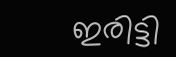ഇരിട്ടി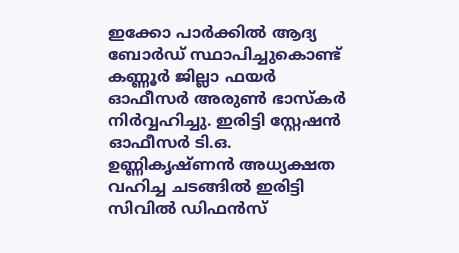ഇക്കോ പാർക്കിൽ ആദ്യ ബോർഡ് സ്ഥാപിച്ചുകൊണ്ട് കണ്ണൂർ ജില്ലാ ഫയർ ഓഫീസർ അരുൺ ഭാസ്കർ നിർവ്വഹിച്ചു. ഇരിട്ടി സ്റ്റേഷൻ ഓഫീസർ ടി.ഒ. ഉണ്ണികൃഷ്ണൻ അധ്യക്ഷത വഹിച്ച ചടങ്ങിൽ ഇരിട്ടി സിവിൽ ഡിഫൻസ്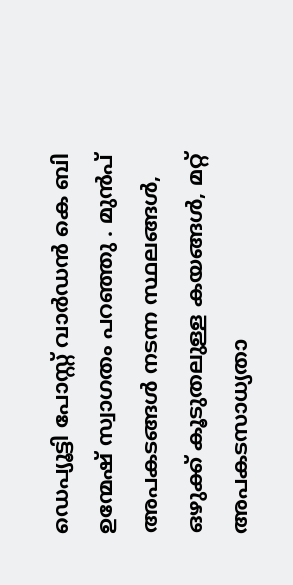ഡെപ്യൂട്ടി പോസ്റ്റ് വാർഡൻ കെ ബി ഉന്മേഷ് സ്വാഗതം പറഞ്ഞു . മുൻപ് അപകടങ്ങൾ നടന്ന സ്ഥലങ്ങൾ, ഒഴുക്ക് കൂടുതലുള്ള കയങ്ങൾ, മറ്റ് അപകടസാധ്യതാ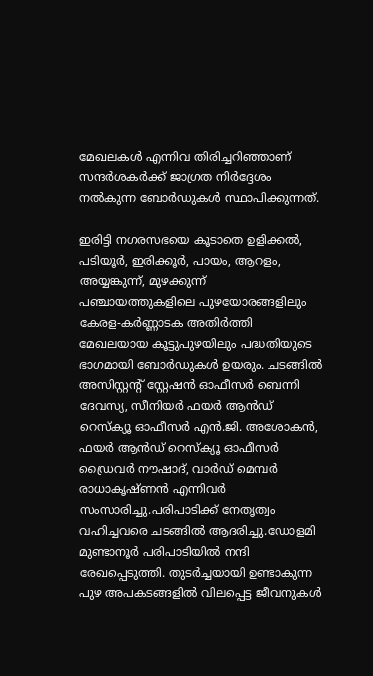മേഖലകൾ എന്നിവ തിരിച്ചറിഞ്ഞാണ് സന്ദർശകർക്ക് ജാഗ്രത നിർദ്ദേശം നൽകുന്ന ബോർഡുകൾ സ്ഥാപിക്കുന്നത്.

ഇരിട്ടി നഗരസഭയെ കൂടാതെ ഉളിക്കൽ, പടിയൂർ, ഇരിക്കൂർ, പായം, ആറളം, അയ്യങ്കുന്ന്, മുഴക്കുന്ന് പഞ്ചായത്തുകളിലെ പുഴയോരങ്ങളിലും കേരള-കർണ്ണാടക അതിർത്തി മേഖലയായ കൂട്ടുപുഴയിലും പദ്ധതിയുടെ ഭാഗമായി ബോർഡുകൾ ഉയരും. ചടങ്ങിൽ അസിസ്റ്റന്റ് സ്റ്റേഷൻ ഓഫീസർ ബെന്നി ദേവസ്യ, സീനിയർ ഫയർ ആൻഡ് റെസ്ക്യൂ ഓഫീസർ എൻ.ജി. അശോകൻ, ഫയർ ആൻഡ് റെസ്ക്യൂ ഓഫീസർ ഡ്രൈവർ നൗഷാദ്, വാർഡ് മെമ്പർ രാധാകൃഷ്ണൻ എന്നിവർ സംസാരിച്ചു.പരിപാടിക്ക് നേതൃത്വം വഹിച്ചവരെ ചടങ്ങിൽ ആദരിച്ചു.ഡോളമി മുണ്ടാനൂർ പരിപാടിയിൽ നന്ദി രേഖപ്പെടുത്തി. തുടർച്ചയായി ഉണ്ടാകുന്ന പുഴ അപകടങ്ങളിൽ വിലപ്പെട്ട ജീവനുകൾ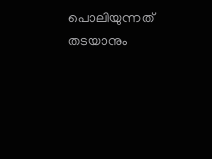പൊലിയുന്നത് തടയാനും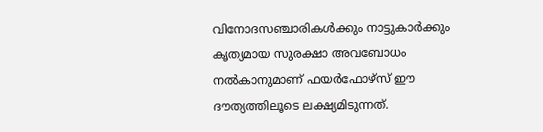വിനോദസഞ്ചാരികൾക്കും നാട്ടുകാർക്കും കൃത്യമായ സുരക്ഷാ അവബോധം നൽകാനുമാണ് ഫയർഫോഴ്സ് ഈ ദൗത്യത്തിലൂടെ ലക്ഷ്യമിടുന്നത്.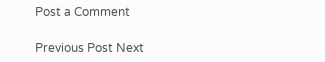Post a Comment

Previous Post Next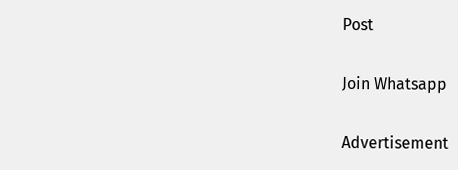Post

Join Whatsapp

Advertisement